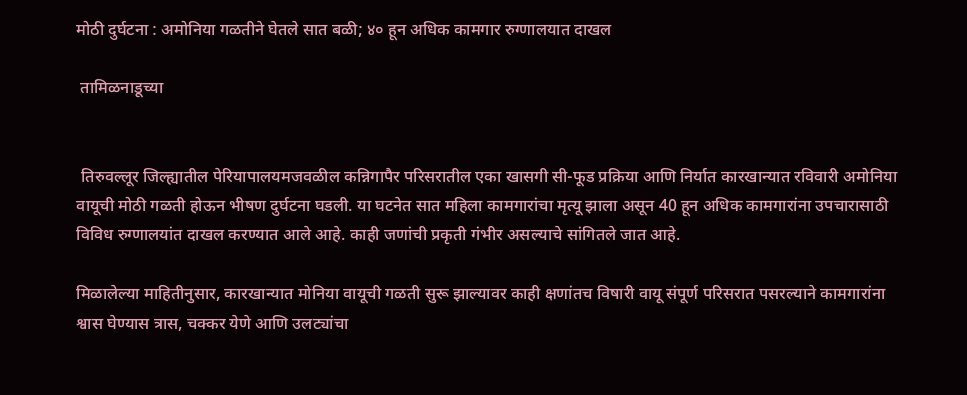मोठी दुर्घटना : अमोनिया गळतीने घेतले सात बळी; ४० हून अधिक कामगार रुग्णालयात दाखल

 तामिळनाडूच्या


 तिरुवल्लूर जिल्ह्यातील पेरियापालयमजवळील कन्निगापैर परिसरातील एका खासगी सी-फूड प्रक्रिया आणि निर्यात कारखान्यात रविवारी अमोनिया वायूची मोठी गळती होऊन भीषण दुर्घटना घडली. या घटनेत सात महिला कामगारांचा मृत्यू झाला असून 40 हून अधिक कामगारांना उपचारासाठी विविध रुग्णालयांत दाखल करण्यात आले आहे. काही जणांची प्रकृती गंभीर असल्याचे सांगितले जात आहे.

मिळालेल्या माहितीनुसार, कारखान्यात मोनिया वायूची गळती सुरू झाल्यावर काही क्षणांतच विषारी वायू संपूर्ण परिसरात पसरल्याने कामगारांना श्वास घेण्यास त्रास, चक्कर येणे आणि उलट्यांचा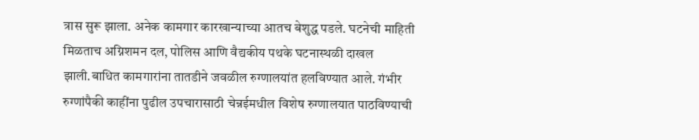त्रास सुरू झाला. अनेक कामगार कारखान्याच्या आतच बेशुद्ध पडले. घटनेची माहिती मिळताच अग्निशमन दल, पोलिस आणि वैद्यकीय पथके घटनास्थळी दाखल झाली.बाधित कामगारांना तातडीने जवळील रुग्णालयांत हलविण्यात आले. गंभीर रुग्णांपैकी काहींना पुढील उपचारासाठी चेन्नईमधील विशेष रुग्णालयात पाठविण्याची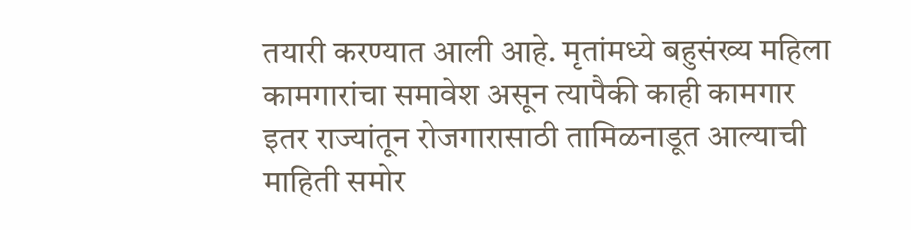तयारी करण्यात आली आहे. मृतांमध्ये बहुसंख्य महिला कामगारांचा समावेश असून त्यापैकी काही कामगार इतर राज्यांतून रोजगारासाठी तामिळनाडूत आल्याची माहिती समोर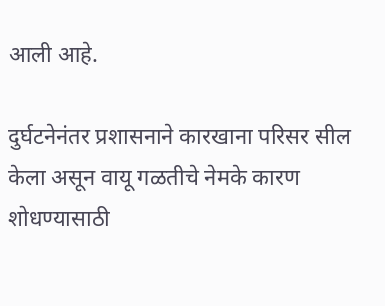आली आहे.

दुर्घटनेनंतर प्रशासनाने कारखाना परिसर सील केला असून वायू गळतीचे नेमके कारण शोधण्यासाठी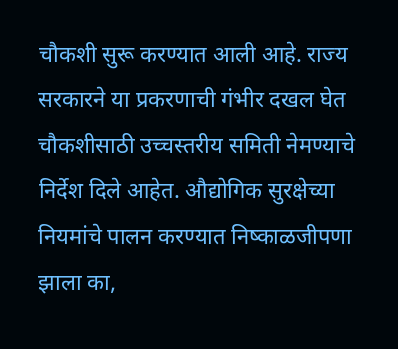चौकशी सुरू करण्यात आली आहे. राज्य सरकारने या प्रकरणाची गंभीर दखल घेत चौकशीसाठी उच्चस्तरीय समिती नेमण्याचे निर्देश दिले आहेत. औद्योगिक सुरक्षेच्या नियमांचे पालन करण्यात निष्काळजीपणा झाला का,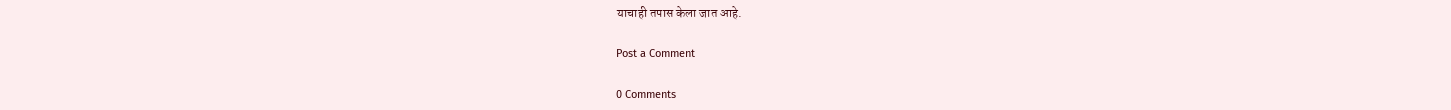याचाही तपास केला जात आहे.

Post a Comment

0 Comments